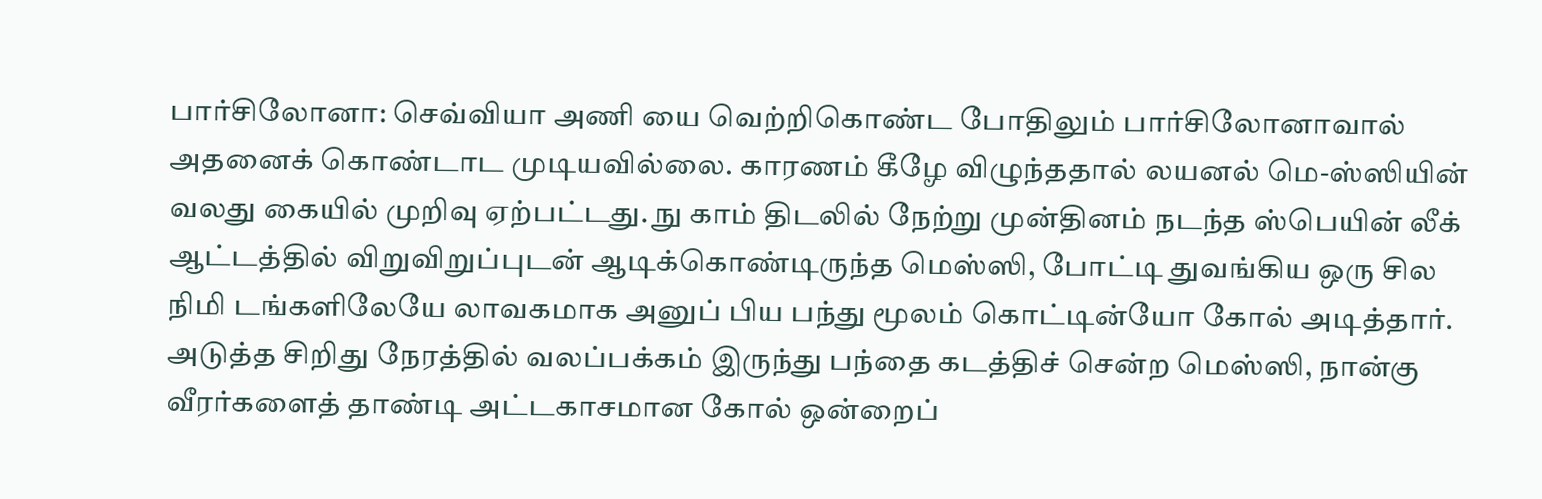பார்சிலோனா: செவ்வியா அணி யை வெற்றிகொண்ட போதிலும் பார்சிலோனாவால் அதனைக் கொண்டாட முடியவில்லை. காரணம் கீழே விழுந்ததால் லயனல் மெ-ஸ்ஸியின் வலது கையில் முறிவு ஏற்பட்டது. நு காம் திடலில் நேற்று முன்தினம் நடந்த ஸ்பெயின் லீக் ஆட்டத்தில் விறுவிறுப்புடன் ஆடிக்கொண்டிருந்த மெஸ்ஸி, போட்டி துவங்கிய ஒரு சில நிமி டங்களிலேயே லாவகமாக அனுப் பிய பந்து மூலம் கொட்டின்யோ கோல் அடித்தார். அடுத்த சிறிது நேரத்தில் வலப்பக்கம் இருந்து பந்தை கடத்திச் சென்ற மெஸ்ஸி, நான்கு வீரர்களைத் தாண்டி அட்டகாசமான கோல் ஒன்றைப்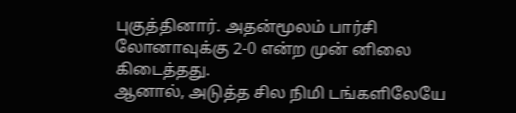புகுத்தினார். அதன்மூலம் பார்சி லோனாவுக்கு 2-0 என்ற முன் னிலை கிடைத்தது.
ஆனால், அடுத்த சில நிமி டங்களிலேயே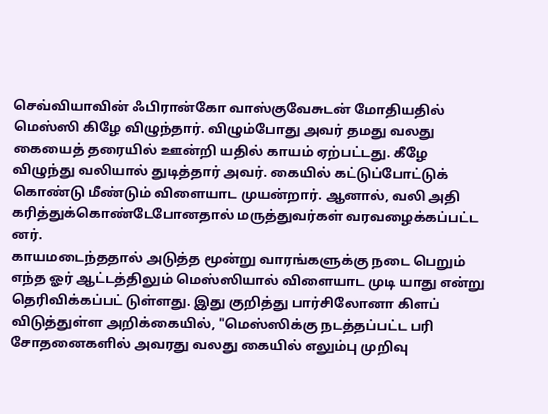செவ்வியாவின் ஃபிரான்கோ வாஸ்குவேசுடன் மோதியதில் மெஸ்ஸி கிழே விழுந்தார். விழும்போது அவர் தமது வலது கையைத் தரையில் ஊன்றி யதில் காயம் ஏற்பட்டது. கீழே விழுந்து வலியால் துடித்தார் அவர். கையில் கட்டுப்போட்டுக் கொண்டு மீண்டும் விளையாட முயன்றார். ஆனால், வலி அதி கரித்துக்கொண்டேபோனதால் மருத்துவர்கள் வரவழைக்கப்பட்ட னர்.
காயமடைந்ததால் அடுத்த மூன்று வாரங்களுக்கு நடை பெறும் எந்த ஓர் ஆட்டத்திலும் மெஸ்ஸியால் விளையாட முடி யாது என்று தெரிவிக்கப்பட் டுள்ளது. இது குறித்து பார்சிலோனா கிளப் விடுத்துள்ள அறிக்கையில், "மெஸ்ஸிக்கு நடத்தப்பட்ட பரி சோதனைகளில் அவரது வலது கையில் எலும்பு முறிவு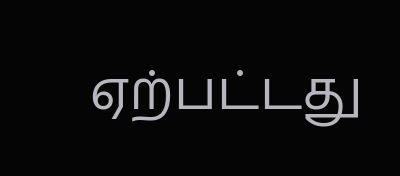ஏற்பட்டது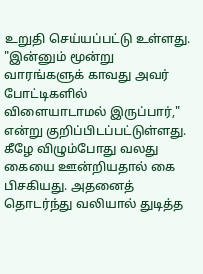உறுதி செய்யப்பட்டு உள்ளது. "இன்னும் மூன்று வாரங்களுக் காவது அவர் போட்டிகளில் விளையாடாமல் இருப்பார்," என்று குறிப்பிடப்பட்டுள்ளது.
கீழே விழும்போது வலது கையை ஊன்றியதால் கை பிசகியது. அதனைத் தொடர்ந்து வலியால் துடித்த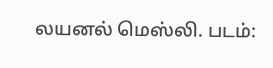லயனல் மெஸ்லி. படம்: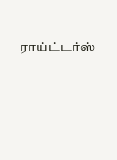ராய்ட்டர்ஸ்